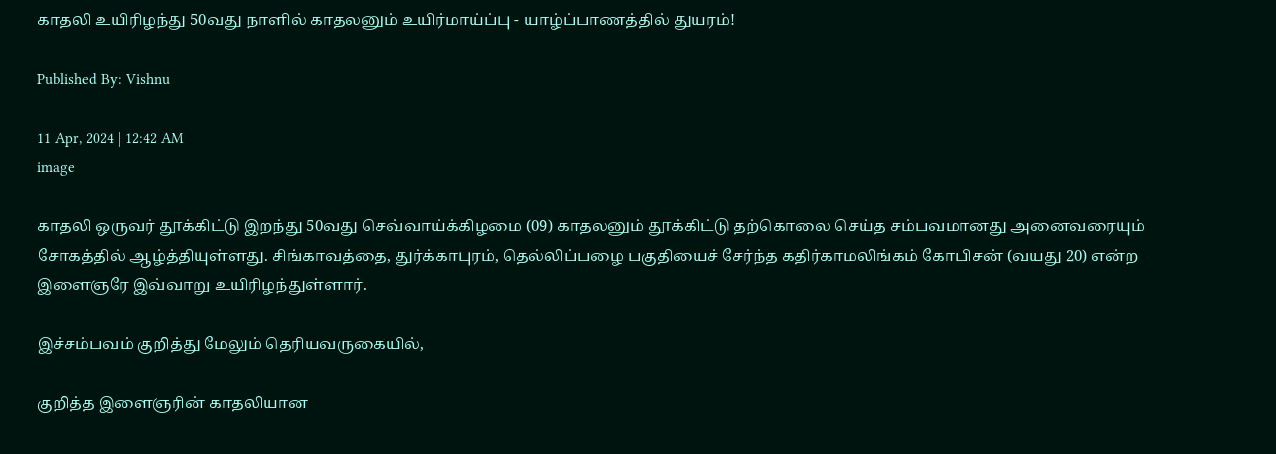காதலி உயிரிழந்து 50வது நாளில் காதலனும் உயிர்மாய்ப்பு - யாழ்ப்பாணத்தில் துயரம்!

Published By: Vishnu

11 Apr, 2024 | 12:42 AM
image

காதலி ஒருவர் தூக்கிட்டு இறந்து 50வது செவ்வாய்க்கிழமை (09) காதலனும் தூக்கிட்டு தற்கொலை செய்த சம்பவமானது அனைவரையும் சோகத்தில் ஆழ்த்தியுள்ளது. சிங்காவத்தை, துர்க்காபுரம், தெல்லிப்பழை பகுதியைச் சேர்ந்த கதிர்காமலிங்கம் கோபிசன் (வயது 20) என்ற இளைஞரே இவ்வாறு உயிரிழந்துள்ளார்.

இச்சம்பவம் குறித்து மேலும் தெரியவருகையில்,

குறித்த இளைஞரின் காதலியான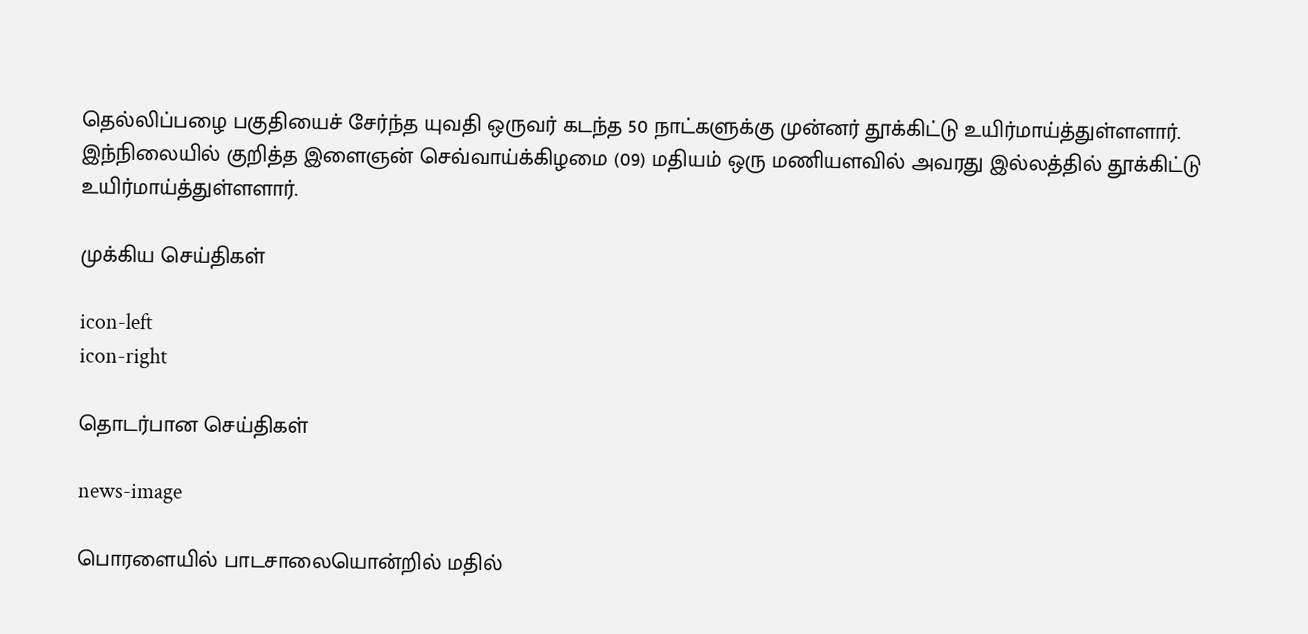தெல்லிப்பழை பகுதியைச் சேர்ந்த யுவதி ஒருவர் கடந்த 50 நாட்களுக்கு முன்னர் தூக்கிட்டு உயிர்மாய்த்துள்ளளார். இந்நிலையில் குறித்த இளைஞன் செவ்வாய்க்கிழமை (09) மதியம் ஒரு மணியளவில் அவரது இல்லத்தில் தூக்கிட்டு உயிர்மாய்த்துள்ளளார்.

முக்கிய செய்திகள்

icon-left
icon-right

தொடர்பான செய்திகள்

news-image

பொரளையில் பாடசாலையொன்றில் மதில்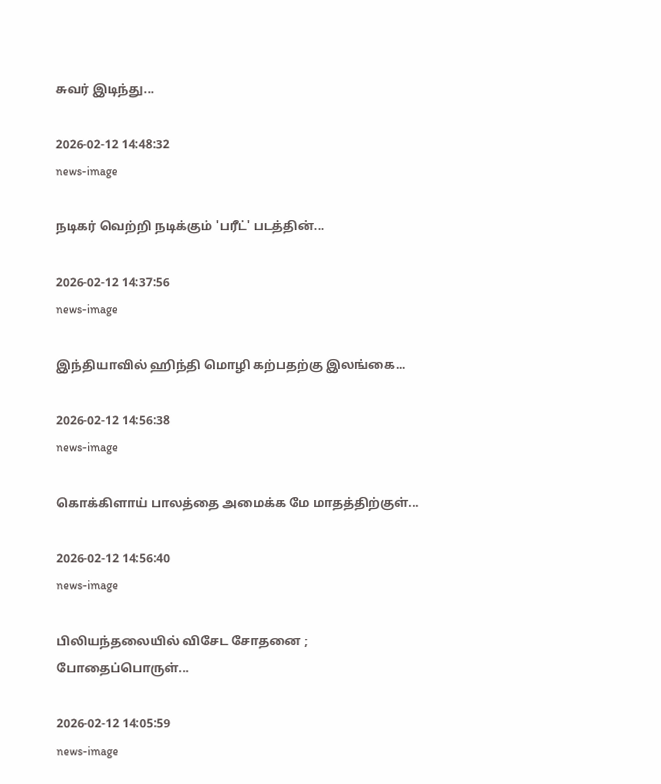சுவர் இடிந்து...

2026-02-12 14:48:32
news-image

நடிகர் வெற்றி நடிக்கும் 'பரீட்' படத்தின்...

2026-02-12 14:37:56
news-image

இந்தியாவில் ஹிந்தி மொழி கற்பதற்கு இலங்கை...

2026-02-12 14:56:38
news-image

கொக்கிளாய் பாலத்தை அமைக்க மே மாதத்திற்குள்...

2026-02-12 14:56:40
news-image

பிலியந்தலையில் விசேட சோதனை ; போதைப்பொருள்...

2026-02-12 14:05:59
news-image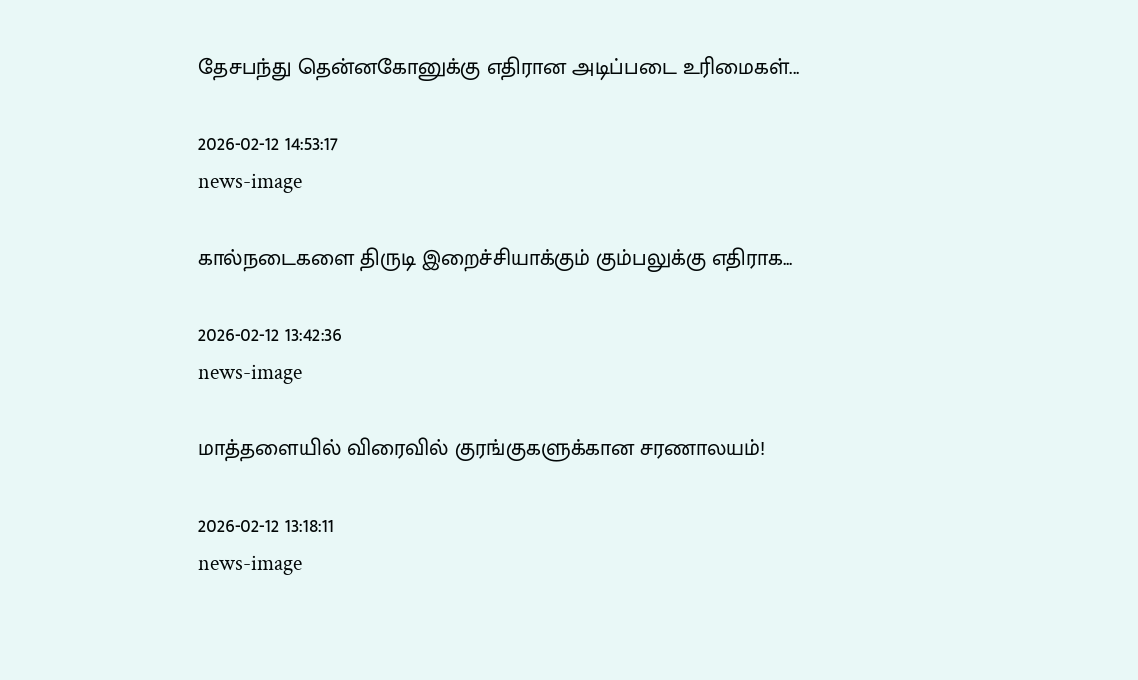தேசபந்து தென்னகோனுக்கு எதிரான அடிப்படை உரிமைகள்...

2026-02-12 14:53:17
news-image

கால்நடைகளை திருடி இறைச்சியாக்கும் கும்பலுக்கு எதிராக...

2026-02-12 13:42:36
news-image

மாத்தளையில் விரைவில் குரங்குகளுக்கான சரணாலயம்!

2026-02-12 13:18:11
news-image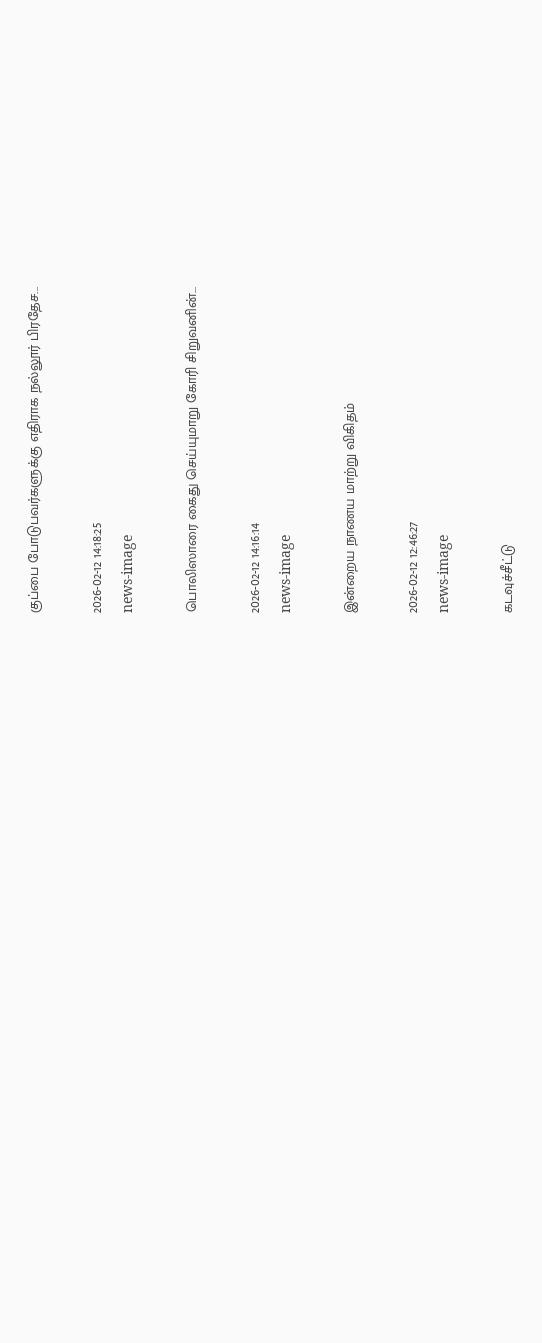குப்பை போடுபவர்களுக்கு எதிராக நல்லூர் பிரதேச...

2026-02-12 14:18:25
news-image

பொலிஸாரை கைது செய்யுமாறு கோரி சிறுவனின்...

2026-02-12 14:16:14
news-image

இன்றைய நாணய மாற்று விகிதம்

2026-02-12 12:46:27
news-image

கடவுச்சீட்டு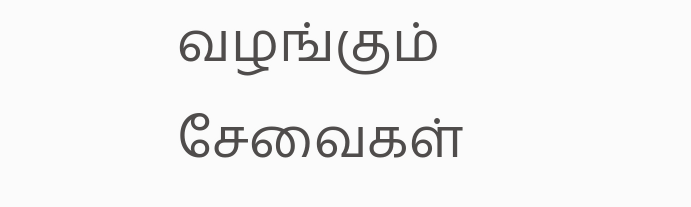வழங்கும் சேவைகள்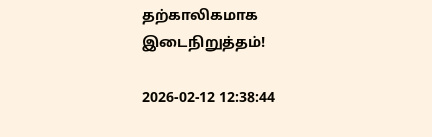தற்காலிகமாக இடைநிறுத்தம்!

2026-02-12 12:38:44